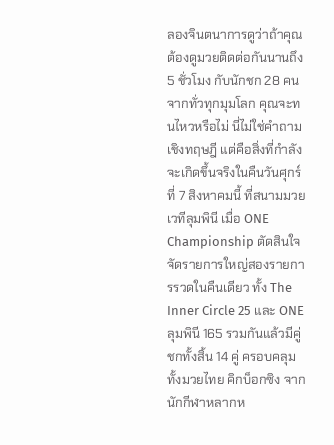ลองจินตนาการดูว่าถ้าคุณต้องดูมวยติดต่อกันนานถึง 5 ชั่วโมง กับนักชก 28 คนจากทั่วทุกมุมโลก คุณจะทนไหวหรือไม่ นี่ไม่ใช่คำถามเชิงทฤษฎี แต่คือสิ่งที่กำลังจะเกิดขึ้นจริงในคืนวันศุกร์ที่ 7 สิงหาคมนี้ ที่สนามมวยเวทีลุมพินี เมื่อ ONE Championship ตัดสินใจจัดรายการใหญ่สองรายการรวดในคืนเดียว ทั้ง The Inner Circle 25 และ ONE ลุมพินี 165 รวมกันแล้วมีคู่ชกทั้งสิ้น 14 คู่ ครอบคลุมทั้งมวยไทย คิกบ็อกซิง จากนักกีฬาหลากห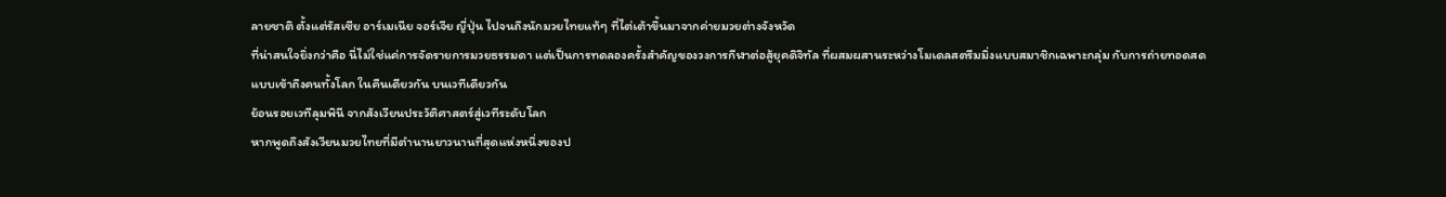ลายชาติ ตั้งแต่รัสเซีย อาร์เมเนีย จอร์เจีย ญี่ปุ่น ไปจนถึงนักมวยไทยแท้ๆ ที่ไต่เต้าขึ้นมาจากค่ายมวยต่างจังหวัด
ที่น่าสนใจยิ่งกว่าคือ นี่ไม่ใช่แค่การจัดรายการมวยธรรมดา แต่เป็นการทดลองครั้งสำคัญของวงการกีฬาต่อสู้ยุคดิจิทัล ที่ผสมผสานระหว่างโมเดลสตรีมมิ่งแบบสมาชิกเฉพาะกลุ่ม กับการถ่ายทอดสดแบบเข้าถึงคนทั้งโลก ในคืนเดียวกัน บนเวทีเดียวกัน
ย้อนรอยเวทีลุมพินี จากสังเวียนประวัติศาสตร์สู่เวทีระดับโลก
หากพูดถึงสังเวียนมวยไทยที่มีตำนานยาวนานที่สุดแห่งหนึ่งของป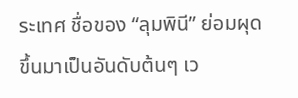ระเทศ ชื่อของ “ลุมพินี” ย่อมผุดขึ้นมาเป็นอันดับต้นๆ เว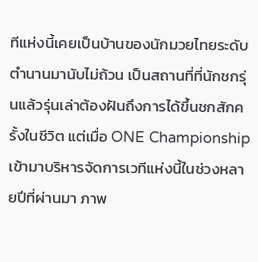ทีแห่งนี้เคยเป็นบ้านของนักมวยไทยระดับตำนานมานับไม่ถ้วน เป็นสถานที่ที่นักชกรุ่นแล้วรุ่นเล่าต้องฝันถึงการได้ขึ้นชกสักครั้งในชีวิต แต่เมื่อ ONE Championship เข้ามาบริหารจัดการเวทีแห่งนี้ในช่วงหลายปีที่ผ่านมา ภาพ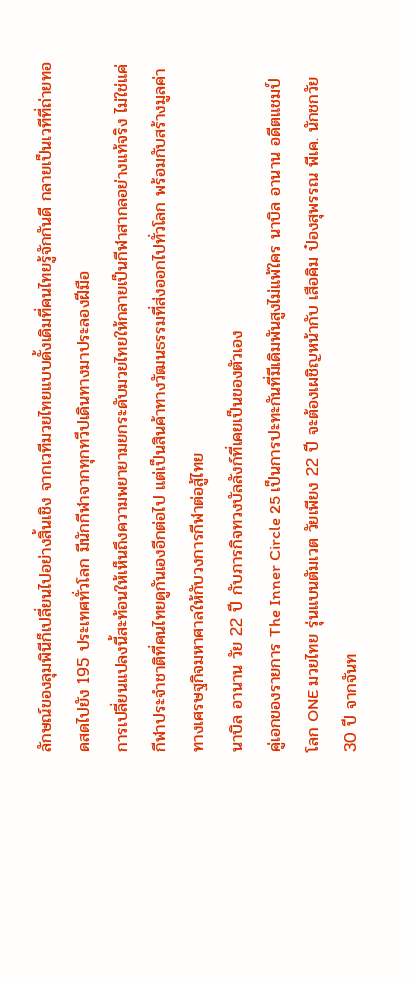ลักษณ์ของลุมพินีก็เปลี่ยนไปอย่างสิ้นเชิง จากเวทีมวยไทยแบบดั้งเดิมที่คนไทยรู้จักกันดี กลายเป็นเวทีที่ถ่ายทอดสดไปยัง 195 ประเทศทั่วโลก มีนักกีฬาจากทุกทวีปเดินทางมาประลองฝีมือ
การเปลี่ยนแปลงนี้สะท้อนให้เห็นถึงความพยายามยกระดับมวยไทยให้กลายเป็นกีฬาสากลอย่างแท้จริง ไม่ใช่แค่กีฬาประจำชาติที่คนไทยดูกันเองอีกต่อไป แต่เป็นสินค้าทางวัฒนธรรมที่ส่งออกไปทั่วโลก พร้อมกับสร้างมูลค่าทางเศรษฐกิจมหาศาลให้กับวงการกีฬาต่อสู้ไทย
นาบิล อานาน วัย 22 ปี กับภารกิจทวงบัลลังก์ที่เคยเป็นของตัวเอง
คู่เอกของรายการ The Inner Circle 25 เป็นการปะทะกันที่มีเดิมพันสูงไม่แพ้ใคร นาบิล อานาน อดีตแชมป์โลก ONE มวยไทย รุ่นแบนตัมเวต วัยเพียง 22 ปี จะต้องเผชิญหน้ากับ เสือคิม ป๋องสุพรรณ พีเค. นักชกวัย 30 ปี จากจันท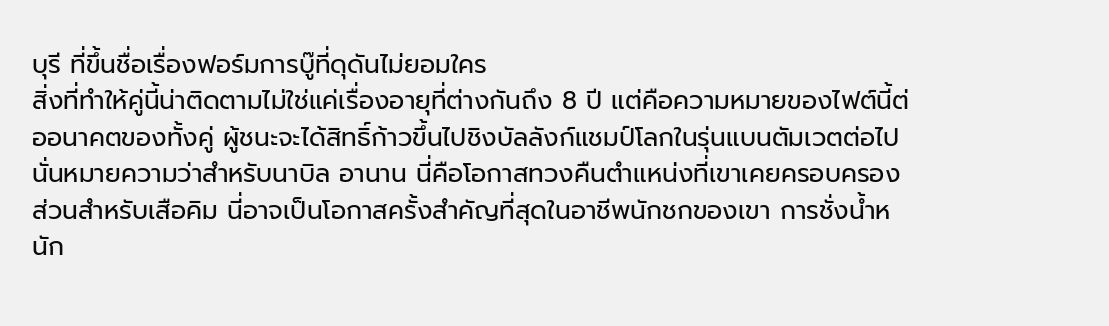บุรี ที่ขึ้นชื่อเรื่องฟอร์มการบู๊ที่ดุดันไม่ยอมใคร
สิ่งที่ทำให้คู่นี้น่าติดตามไม่ใช่แค่เรื่องอายุที่ต่างกันถึง 8 ปี แต่คือความหมายของไฟต์นี้ต่ออนาคตของทั้งคู่ ผู้ชนะจะได้สิทธิ์ก้าวขึ้นไปชิงบัลลังก์แชมป์โลกในรุ่นแบนตัมเวตต่อไป นั่นหมายความว่าสำหรับนาบิล อานาน นี่คือโอกาสทวงคืนตำแหน่งที่เขาเคยครอบครอง ส่วนสำหรับเสือคิม นี่อาจเป็นโอกาสครั้งสำคัญที่สุดในอาชีพนักชกของเขา การชั่งน้ำหนัก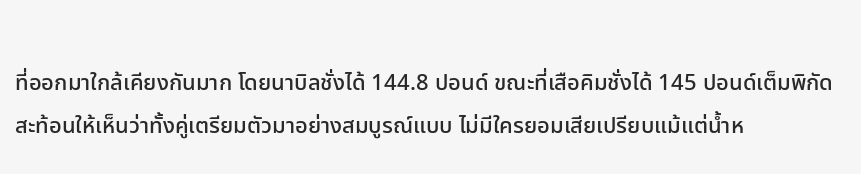ที่ออกมาใกล้เคียงกันมาก โดยนาบิลชั่งได้ 144.8 ปอนด์ ขณะที่เสือคิมชั่งได้ 145 ปอนด์เต็มพิกัด สะท้อนให้เห็นว่าทั้งคู่เตรียมตัวมาอย่างสมบูรณ์แบบ ไม่มีใครยอมเสียเปรียบแม้แต่น้ำห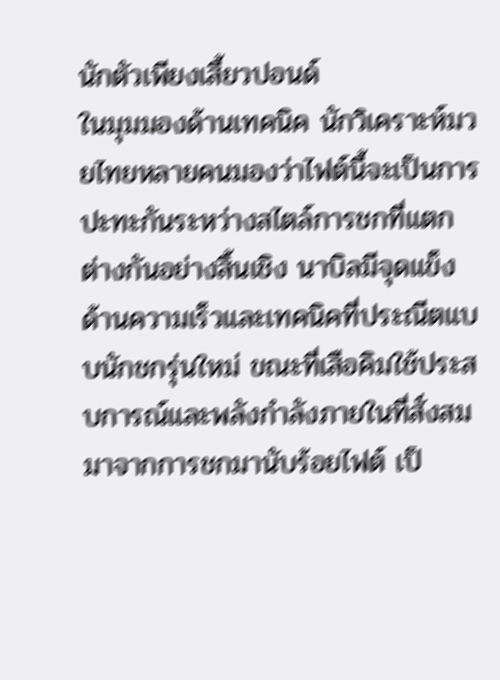นักตัวเพียงเสี้ยวปอนด์
ในมุมมองด้านเทคนิค นักวิเคราะห์มวยไทยหลายคนมองว่าไฟต์นี้จะเป็นการปะทะกันระหว่างสไตล์การชกที่แตกต่างกันอย่างสิ้นเชิง นาบิลมีจุดแข็งด้านความเร็วและเทคนิคที่ประณีตแบบนักชกรุ่นใหม่ ขณะที่เสือคิมใช้ประสบการณ์และพลังกำลังภายในที่สั่งสมมาจากการชกมานับร้อยไฟต์ เป็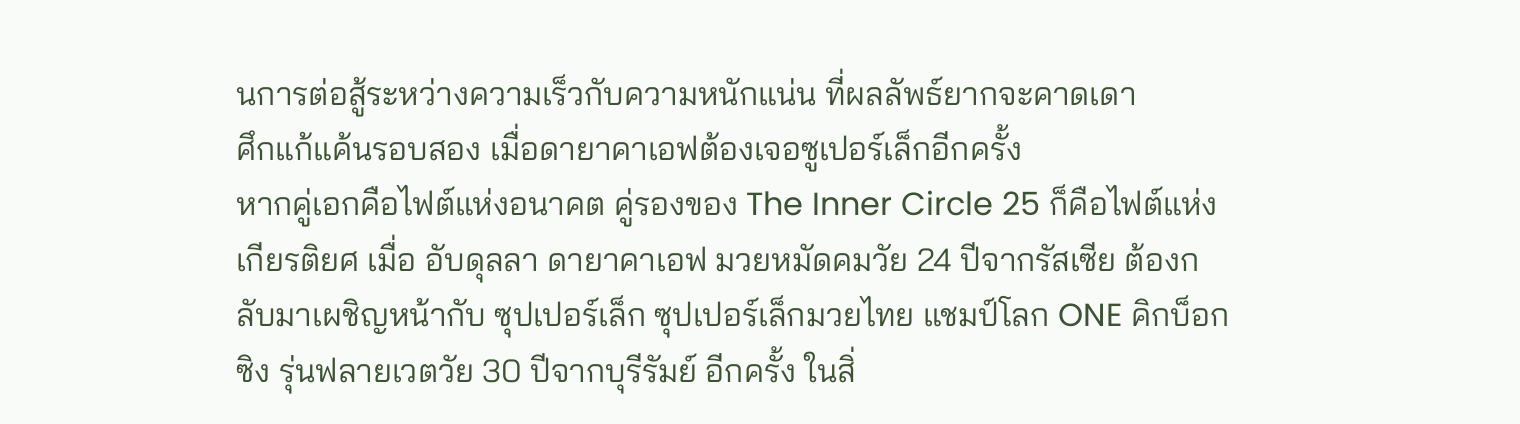นการต่อสู้ระหว่างความเร็วกับความหนักแน่น ที่ผลลัพธ์ยากจะคาดเดา
ศึกแก้แค้นรอบสอง เมื่อดายาคาเอฟต้องเจอซูเปอร์เล็กอีกครั้ง
หากคู่เอกคือไฟต์แห่งอนาคต คู่รองของ The Inner Circle 25 ก็คือไฟต์แห่งเกียรติยศ เมื่อ อับดุลลา ดายาคาเอฟ มวยหมัดคมวัย 24 ปีจากรัสเซีย ต้องกลับมาเผชิญหน้ากับ ซุปเปอร์เล็ก ซุปเปอร์เล็กมวยไทย แชมป์โลก ONE คิกบ็อกซิง รุ่นฟลายเวตวัย 30 ปีจากบุรีรัมย์ อีกครั้ง ในสิ่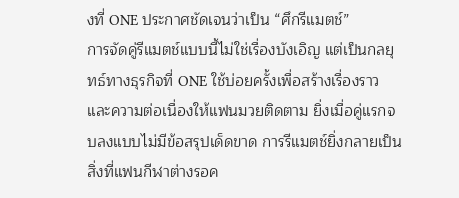งที่ ONE ประกาศชัดเจนว่าเป็น “ศึกรีแมตช์”
การจัดคู่รีแมตช์แบบนี้ไม่ใช่เรื่องบังเอิญ แต่เป็นกลยุทธ์ทางธุรกิจที่ ONE ใช้บ่อยครั้งเพื่อสร้างเรื่องราวและความต่อเนื่องให้แฟนมวยติดตาม ยิ่งเมื่อคู่แรกจบลงแบบไม่มีข้อสรุปเด็ดขาด การรีแมตช์ยิ่งกลายเป็นสิ่งที่แฟนกีฬาต่างรอค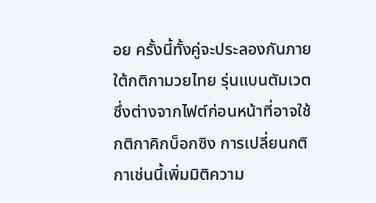อย ครั้งนี้ทั้งคู่จะประลองกันภายใต้กติกามวยไทย รุ่นแบนตัมเวต ซึ่งต่างจากไฟต์ก่อนหน้าที่อาจใช้กติกาคิกบ็อกซิง การเปลี่ยนกติกาเช่นนี้เพิ่มมิติความ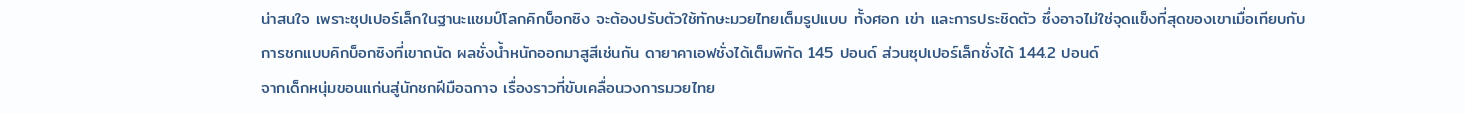น่าสนใจ เพราะซุปเปอร์เล็กในฐานะแชมป์โลกคิกบ็อกซิง จะต้องปรับตัวใช้ทักษะมวยไทยเต็มรูปแบบ ทั้งศอก เข่า และการประชิดตัว ซึ่งอาจไม่ใช่จุดแข็งที่สุดของเขาเมื่อเทียบกับการชกแบบคิกบ็อกซิงที่เขาถนัด ผลชั่งน้ำหนักออกมาสูสีเช่นกัน ดายาคาเอฟชั่งได้เต็มพิกัด 145 ปอนด์ ส่วนซุปเปอร์เล็กชั่งได้ 144.2 ปอนด์
จากเด็กหนุ่มขอนแก่นสู่นักชกฝีมือฉกาจ เรื่องราวที่ขับเคลื่อนวงการมวยไทย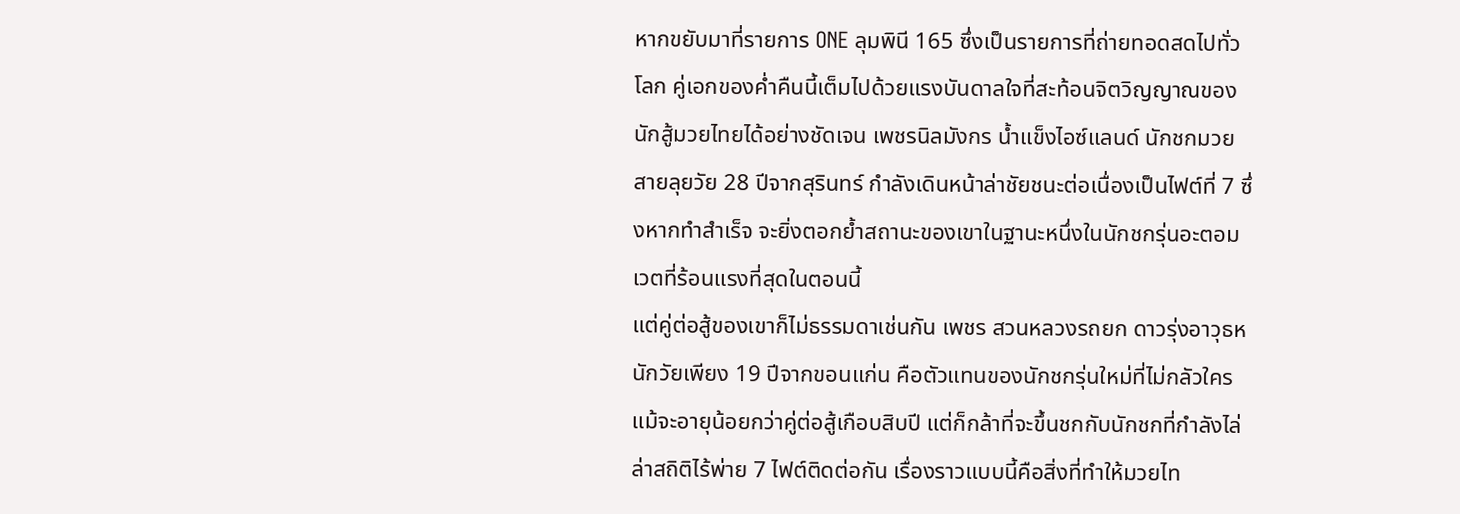หากขยับมาที่รายการ ONE ลุมพินี 165 ซึ่งเป็นรายการที่ถ่ายทอดสดไปทั่วโลก คู่เอกของค่ำคืนนี้เต็มไปด้วยแรงบันดาลใจที่สะท้อนจิตวิญญาณของนักสู้มวยไทยได้อย่างชัดเจน เพชรนิลมังกร น้ำแข็งไอซ์แลนด์ นักชกมวยสายลุยวัย 28 ปีจากสุรินทร์ กำลังเดินหน้าล่าชัยชนะต่อเนื่องเป็นไฟต์ที่ 7 ซึ่งหากทำสำเร็จ จะยิ่งตอกย้ำสถานะของเขาในฐานะหนึ่งในนักชกรุ่นอะตอมเวตที่ร้อนแรงที่สุดในตอนนี้
แต่คู่ต่อสู้ของเขาก็ไม่ธรรมดาเช่นกัน เพชร สวนหลวงรถยก ดาวรุ่งอาวุธหนักวัยเพียง 19 ปีจากขอนแก่น คือตัวแทนของนักชกรุ่นใหม่ที่ไม่กลัวใคร แม้จะอายุน้อยกว่าคู่ต่อสู้เกือบสิบปี แต่ก็กล้าที่จะขึ้นชกกับนักชกที่กำลังไล่ล่าสถิติไร้พ่าย 7 ไฟต์ติดต่อกัน เรื่องราวแบบนี้คือสิ่งที่ทำให้มวยไท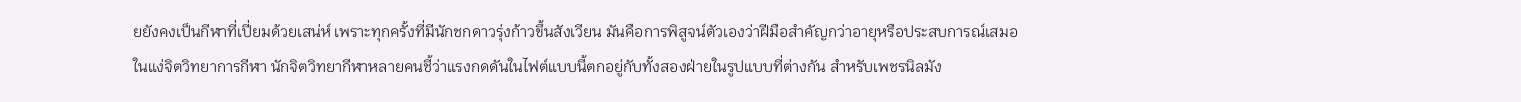ยยังคงเป็นกีฬาที่เปี่ยมด้วยเสน่ห์ เพราะทุกครั้งที่มีนักชกดาวรุ่งก้าวขึ้นสังเวียน มันคือการพิสูจน์ตัวเองว่าฝีมือสำคัญกว่าอายุหรือประสบการณ์เสมอ
ในแง่จิตวิทยาการกีฬา นักจิตวิทยากีฬาหลายคนชี้ว่าแรงกดดันในไฟต์แบบนี้ตกอยู่กับทั้งสองฝ่ายในรูปแบบที่ต่างกัน สำหรับเพชรนิลมัง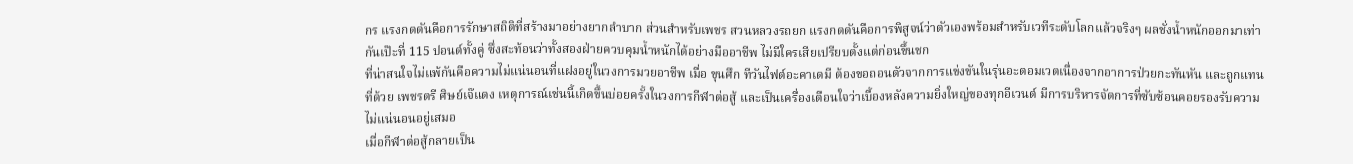กร แรงกดดันคือการรักษาสถิติที่สร้างมาอย่างยากลำบาก ส่วนสำหรับเพชร สวนหลวงรถยก แรงกดดันคือการพิสูจน์ว่าตัวเองพร้อมสำหรับเวทีระดับโลกแล้วจริงๆ ผลชั่งน้ำหนักออกมาเท่ากันเป๊ะที่ 115 ปอนด์ทั้งคู่ ซึ่งสะท้อนว่าทั้งสองฝ่ายควบคุมน้ำหนักได้อย่างมืออาชีพ ไม่มีใครเสียเปรียบตั้งแต่ก่อนขึ้นชก
ที่น่าสนใจไม่แพ้กันคือความไม่แน่นอนที่แฝงอยู่ในวงการมวยอาชีพ เมื่อ ขุนศึก ทีวันไฟต์อะคาเดมี ต้องขอถอนตัวจากการแข่งขันในรุ่นอะตอมเวตเนื่องจากอาการป่วยกะทันหัน และถูกแทนที่ด้วย เพชรตรี ศิษย์เจ๊แดง เหตุการณ์เช่นนี้เกิดขึ้นบ่อยครั้งในวงการกีฬาต่อสู้ และเป็นเครื่องเตือนใจว่าเบื้องหลังความยิ่งใหญ่ของทุกอีเวนต์ มีการบริหารจัดการที่ซับซ้อนคอยรองรับความไม่แน่นอนอยู่เสมอ
เมื่อกีฬาต่อสู้กลายเป็น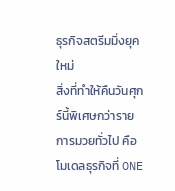ธุรกิจสตรีมมิ่งยุคใหม่
สิ่งที่ทำให้คืนวันศุกร์นี้พิเศษกว่ารายการมวยทั่วไป คือโมเดลธุรกิจที่ ONE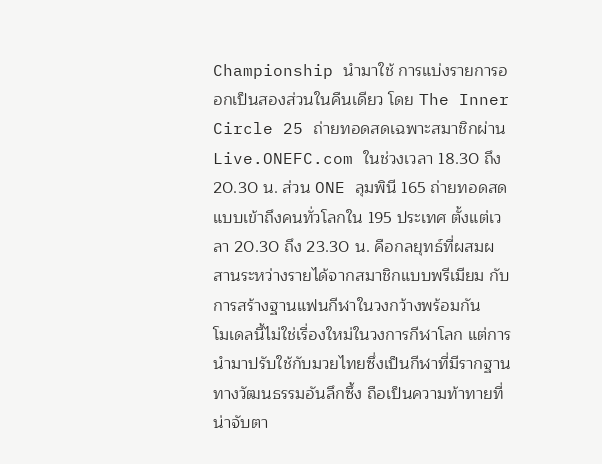Championship นำมาใช้ การแบ่งรายการออกเป็นสองส่วนในคืนเดียว โดย The Inner Circle 25 ถ่ายทอดสดเฉพาะสมาชิกผ่าน Live.ONEFC.com ในช่วงเวลา 18.30 ถึง 20.30 น. ส่วน ONE ลุมพินี 165 ถ่ายทอดสดแบบเข้าถึงคนทั่วโลกใน 195 ประเทศ ตั้งแต่เวลา 20.30 ถึง 23.30 น. คือกลยุทธ์ที่ผสมผสานระหว่างรายได้จากสมาชิกแบบพรีเมียม กับการสร้างฐานแฟนกีฬาในวงกว้างพร้อมกัน
โมเดลนี้ไม่ใช่เรื่องใหม่ในวงการกีฬาโลก แต่การนำมาปรับใช้กับมวยไทยซึ่งเป็นกีฬาที่มีรากฐานทางวัฒนธรรมอันลึกซึ้ง ถือเป็นความท้าทายที่น่าจับตา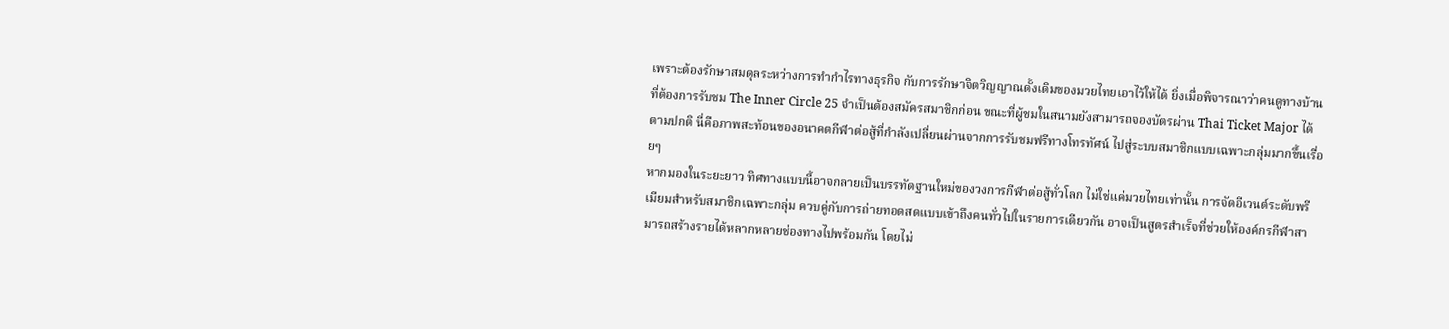เพราะต้องรักษาสมดุลระหว่างการทำกำไรทางธุรกิจ กับการรักษาจิตวิญญาณดั้งเดิมของมวยไทยเอาไว้ให้ได้ ยิ่งเมื่อพิจารณาว่าคนดูทางบ้านที่ต้องการรับชม The Inner Circle 25 จำเป็นต้องสมัครสมาชิกก่อน ขณะที่ผู้ชมในสนามยังสามารถจองบัตรผ่าน Thai Ticket Major ได้ตามปกติ นี่คือภาพสะท้อนของอนาคตกีฬาต่อสู้ที่กำลังเปลี่ยนผ่านจากการรับชมฟรีทางโทรทัศน์ ไปสู่ระบบสมาชิกแบบเฉพาะกลุ่มมากขึ้นเรื่อยๆ
หากมองในระยะยาว ทิศทางแบบนี้อาจกลายเป็นบรรทัดฐานใหม่ของวงการกีฬาต่อสู้ทั่วโลก ไม่ใช่แค่มวยไทยเท่านั้น การจัดอีเวนต์ระดับพรีเมียมสำหรับสมาชิกเฉพาะกลุ่ม ควบคู่กับการถ่ายทอดสดแบบเข้าถึงคนทั่วไปในรายการเดียวกัน อาจเป็นสูตรสำเร็จที่ช่วยให้องค์กรกีฬาสามารถสร้างรายได้หลากหลายช่องทางไปพร้อมกัน โดยไม่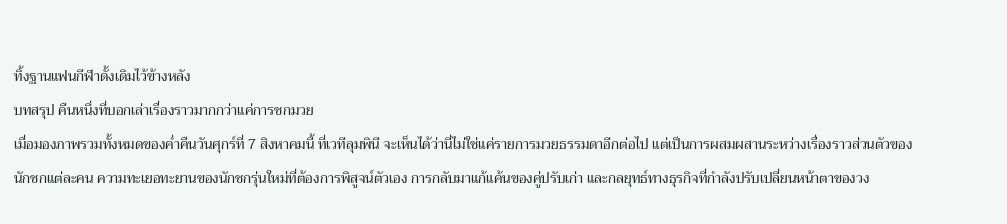ทิ้งฐานแฟนกีฬาดั้งเดิมไว้ข้างหลัง
บทสรุป คืนหนึ่งที่บอกเล่าเรื่องราวมากกว่าแค่การชกมวย
เมื่อมองภาพรวมทั้งหมดของค่ำคืนวันศุกร์ที่ 7 สิงหาคมนี้ ที่เวทีลุมพินี จะเห็นได้ว่านี่ไม่ใช่แค่รายการมวยธรรมดาอีกต่อไป แต่เป็นการผสมผสานระหว่างเรื่องราวส่วนตัวของนักชกแต่ละคน ความทะเยอทะยานของนักชกรุ่นใหม่ที่ต้องการพิสูจน์ตัวเอง การกลับมาแก้แค้นของคู่ปรับเก่า และกลยุทธ์ทางธุรกิจที่กำลังปรับเปลี่ยนหน้าตาของวง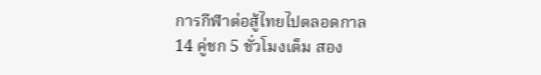การกีฬาต่อสู้ไทยไปตลอดกาล
14 คู่ชก 5 ชั่วโมงเต็ม สอง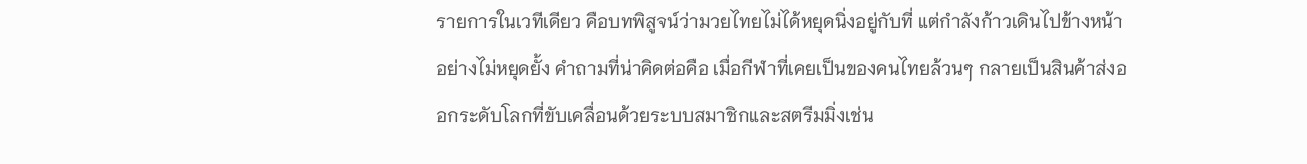รายการในเวทีเดียว คือบทพิสูจน์ว่ามวยไทยไม่ได้หยุดนิ่งอยู่กับที่ แต่กำลังก้าวเดินไปข้างหน้าอย่างไม่หยุดยั้ง คำถามที่น่าคิดต่อคือ เมื่อกีฬาที่เคยเป็นของคนไทยล้วนๆ กลายเป็นสินค้าส่งออกระดับโลกที่ขับเคลื่อนด้วยระบบสมาชิกและสตรีมมิ่งเช่น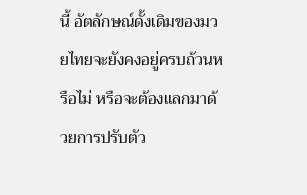นี้ อัตลักษณ์ดั้งเดิมของมวยไทยจะยังคงอยู่ครบถ้วนหรือไม่ หรือจะต้องแลกมาด้วยการปรับตัว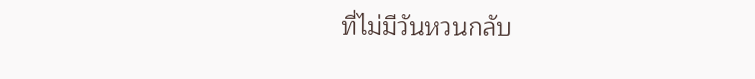ที่ไม่มีวันหวนกลับ